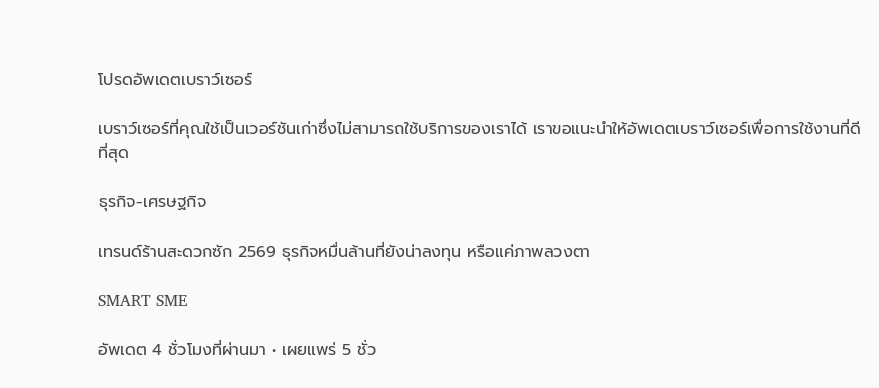โปรดอัพเดตเบราว์เซอร์

เบราว์เซอร์ที่คุณใช้เป็นเวอร์ชันเก่าซึ่งไม่สามารถใช้บริการของเราได้ เราขอแนะนำให้อัพเดตเบราว์เซอร์เพื่อการใช้งานที่ดีที่สุด

ธุรกิจ-เศรษฐกิจ

เทรนด์ร้านสะดวกซัก 2569 ธุรกิจหมื่นล้านที่ยังน่าลงทุน หรือแค่ภาพลวงตา

SMART SME

อัพเดต 4 ชั่วโมงที่ผ่านมา • เผยแพร่ 5 ชั่ว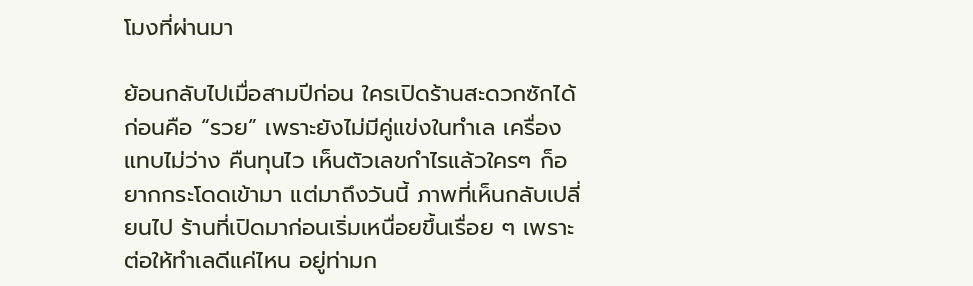โมงที่ผ่านมา

ย้อนกลับไปเมื่อสามปีก่อน ใครเปิดร้านสะดวกซักได้ก่อนคือ “รวย” เพราะยังไม่มีคู่แข่งในทำเล เครื่องแทบไม่ว่าง คืนทุนไว เห็นตัวเลขกำไรแล้วใครๆ ก็อยากกระโดดเข้ามา แต่มาถึงวันนี้ ภาพที่เห็นกลับเปลี่ยนไป ร้านที่เปิดมาก่อนเริ่มเหนื่อยขึ้นเรื่อย ๆ เพราะต่อให้ทำเลดีแค่ไหน อยู่ท่ามก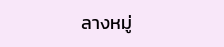ลางหมู่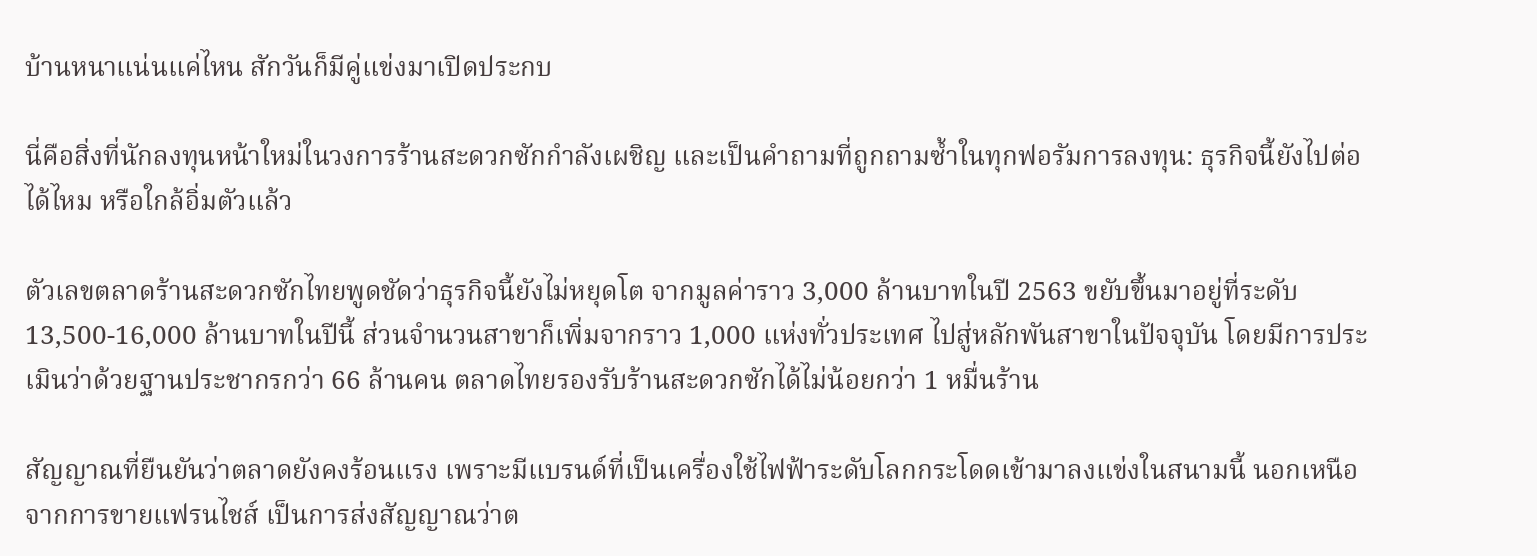บ้านหนาแน่นแค่ไหน สักวันก็มีคู่แข่งมาเปิดประกบ

นี่คือสิ่งที่นักลงทุนหน้าใหม่ในวงการร้านสะดวกซักกำลังเผชิญ และเป็นคำถามที่ถูกถามซ้ำในทุกฟอรัมการลงทุน: ธุรกิจนี้ยังไปต่อได้ไหม หรือใกล้อิ่มตัวแล้ว

ตัวเลขตลาดร้านสะดวกซักไทยพูดชัดว่าธุรกิจนี้ยังไม่หยุดโต จากมูลค่าราว 3,000 ล้านบาทในปี 2563 ขยับขึ้นมาอยู่ที่ระดับ 13,500-16,000 ล้านบาทในปีนี้ ส่วนจำนวนสาขาก็เพิ่มจากราว 1,000 แห่งทั่วประเทศ ไปสู่หลักพันสาขาในปัจจุบัน โดยมีการประเมินว่าด้วยฐานประชากรกว่า 66 ล้านคน ตลาดไทยรองรับร้านสะดวกซักได้ไม่น้อยกว่า 1 หมื่นร้าน

สัญญาณที่ยืนยันว่าตลาดยังคงร้อนแรง เพราะมีแบรนด์ที่เป็นเครื่องใช้ไฟฟ้าระดับโลกกระโดดเข้ามาลงแข่งในสนามนี้ นอกเหนือจากการขายแฟรนไชส์ เป็นการส่งสัญญาณว่าต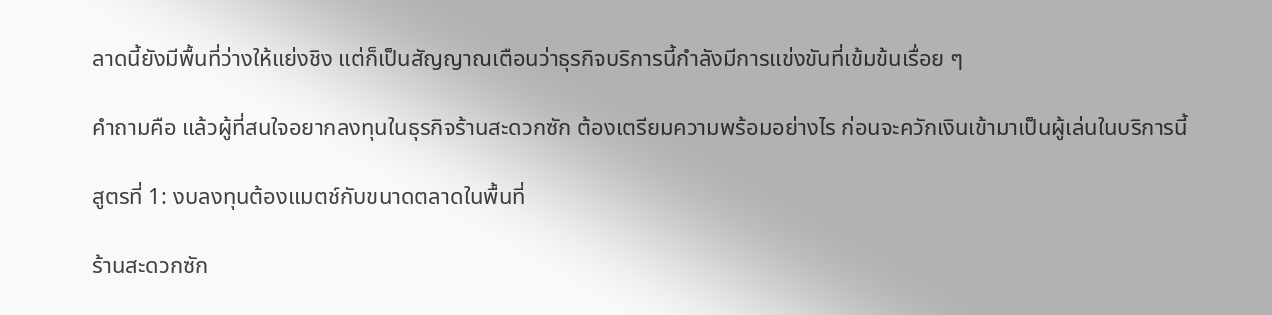ลาดนี้ยังมีพื้นที่ว่างให้แย่งชิง แต่ก็เป็นสัญญาณเตือนว่าธุรกิจบริการนี้กำลังมีการแข่งขันที่เข้มข้นเรื่อย ๆ

คำถามคือ แล้วผู้ที่สนใจอยากลงทุนในธุรกิจร้านสะดวกซัก ต้องเตรียมความพร้อมอย่างไร ก่อนจะควักเงินเข้ามาเป็นผู้เล่นในบริการนี้

สูตรที่ 1: งบลงทุนต้องแมตช์กับขนาดตลาดในพื้นที่

ร้านสะดวกซัก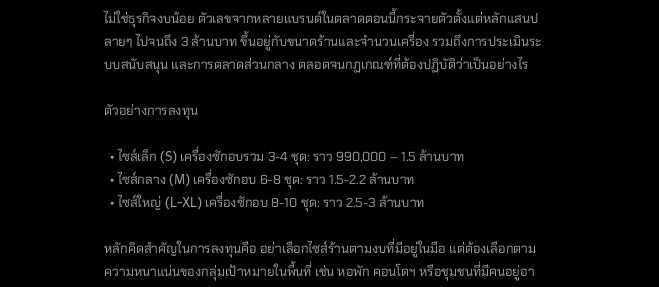ไม่ใช่ธุรกิจงบน้อย ตัวเลขจากหลายแบรนด์ในตลาดตอนนี้กระจายตัวตั้งแต่หลักแสนปลายๆ ไปจนถึง 3 ล้านบาท ขึ้นอยู่กับขนาดร้านและจำนวนเครื่อง รวมถึงการประเมินระบบสนับสนุน และการตลาดส่วนกลาง ตลอดจนกฏเกณฑ์ที่ต้องปฏิบัติว่าเป็นอย่างไร

ตัวอย่างการลงทุน

  • ไซส์เล็ก (S) เครื่องซักอบรวม 3-4 ชุด: ราว 990,000 – 1.5 ล้านบาท
  • ไซส์กลาง (M) เครื่องซักอบ 6-8 ชุด: ราว 1.5-2.2 ล้านบาท
  • ไซส์ใหญ่ (L-XL) เครื่องซักอบ 8-10 ชุด: ราว 2.5-3 ล้านบาท

หลักคิดสำคัญในการลงทุนคือ อย่าเลือกไซส์ร้านตามงบที่มีอยู่ในมือ แต่ต้องเลือกตามความหนาแน่นของกลุ่มเป้าหมายในพื้นที่ เช่น หอพัก คอนโดฯ หรือชุมชนที่มีคนอยู่อา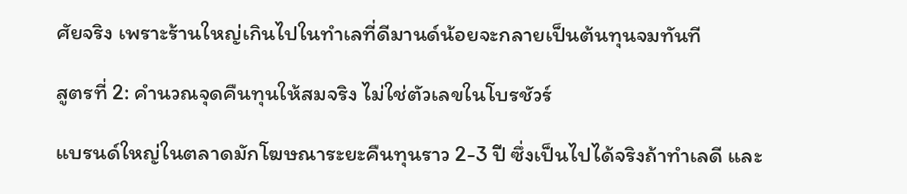ศัยจริง เพราะร้านใหญ่เกินไปในทำเลที่ดีมานด์น้อยจะกลายเป็นต้นทุนจมทันที

สูตรที่ 2: คำนวณจุดคืนทุนให้สมจริง ไม่ใช่ตัวเลขในโบรชัวร์

แบรนด์ใหญ่ในตลาดมักโฆษณาระยะคืนทุนราว 2-3 ปี ซึ่งเป็นไปได้จริงถ้าทำเลดี และ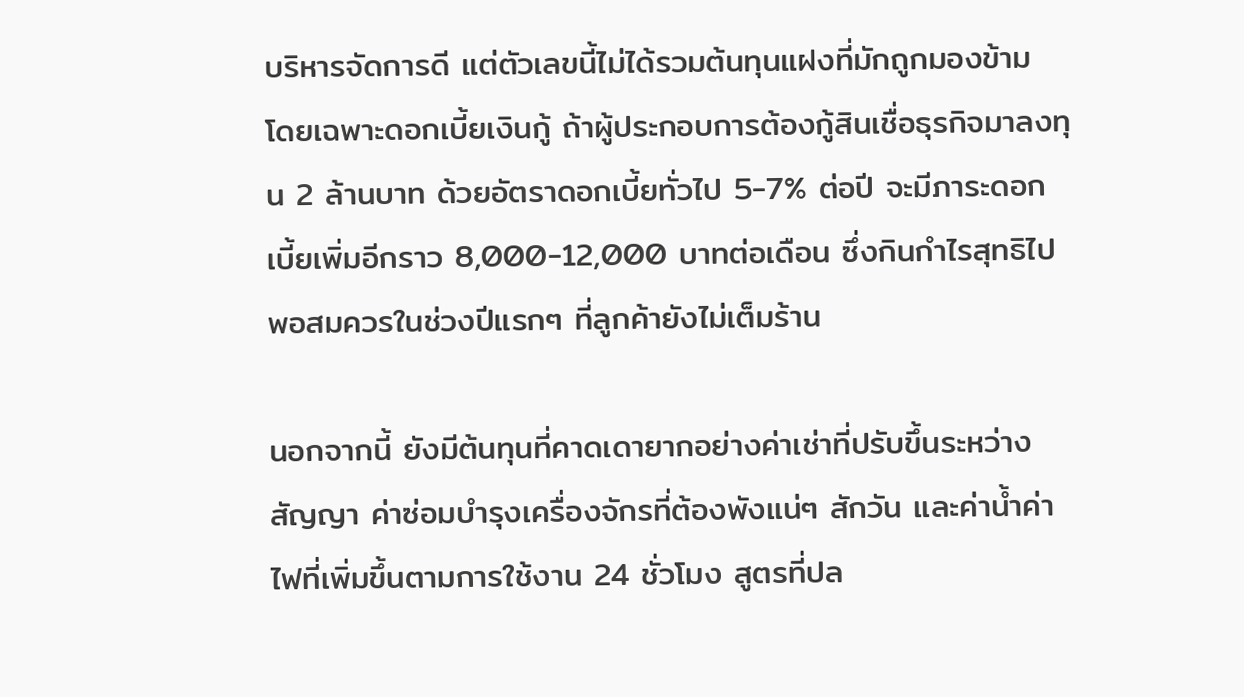บริหารจัดการดี แต่ตัวเลขนี้ไม่ได้รวมต้นทุนแฝงที่มักถูกมองข้าม โดยเฉพาะดอกเบี้ยเงินกู้ ถ้าผู้ประกอบการต้องกู้สินเชื่อธุรกิจมาลงทุน 2 ล้านบาท ด้วยอัตราดอกเบี้ยทั่วไป 5-7% ต่อปี จะมีภาระดอกเบี้ยเพิ่มอีกราว 8,000-12,000 บาทต่อเดือน ซึ่งกินกำไรสุทธิไปพอสมควรในช่วงปีแรกๆ ที่ลูกค้ายังไม่เต็มร้าน

นอกจากนี้ ยังมีต้นทุนที่คาดเดายากอย่างค่าเช่าที่ปรับขึ้นระหว่างสัญญา ค่าซ่อมบำรุงเครื่องจักรที่ต้องพังแน่ๆ สักวัน และค่าน้ำค่าไฟที่เพิ่มขึ้นตามการใช้งาน 24 ชั่วโมง สูตรที่ปล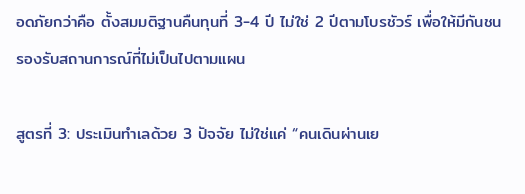อดภัยกว่าคือ ตั้งสมมติฐานคืนทุนที่ 3-4 ปี ไม่ใช่ 2 ปีตามโบรชัวร์ เพื่อให้มีกันชนรองรับสถานการณ์ที่ไม่เป็นไปตามแผน

สูตรที่ 3: ประเมินทำเลด้วย 3 ปัจจัย ไม่ใช่แค่ “คนเดินผ่านเย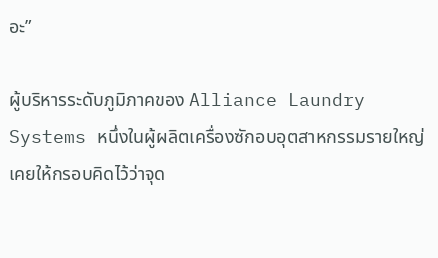อะ”

ผู้บริหารระดับภูมิภาคของ Alliance Laundry Systems หนึ่งในผู้ผลิตเครื่องซักอบอุตสาหกรรมรายใหญ่ เคยให้กรอบคิดไว้ว่าจุด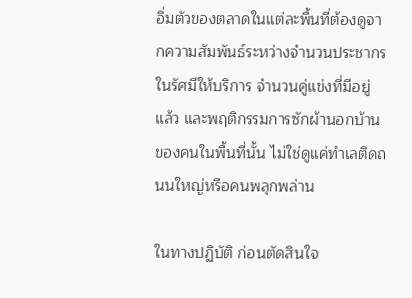อิ่มตัวของตลาดในแต่ละพื้นที่ต้องดูจากความสัมพันธ์ระหว่างจำนวนประชากรในรัศมีให้บริการ จำนวนคู่แข่งที่มีอยู่แล้ว และพฤติกรรมการซักผ้านอกบ้านของคนในพื้นที่นั้น ไม่ใช่ดูแค่ทำเลติดถนนใหญ่หรือคนพลุกพล่าน

ในทางปฏิบัติ ก่อนตัดสินใจ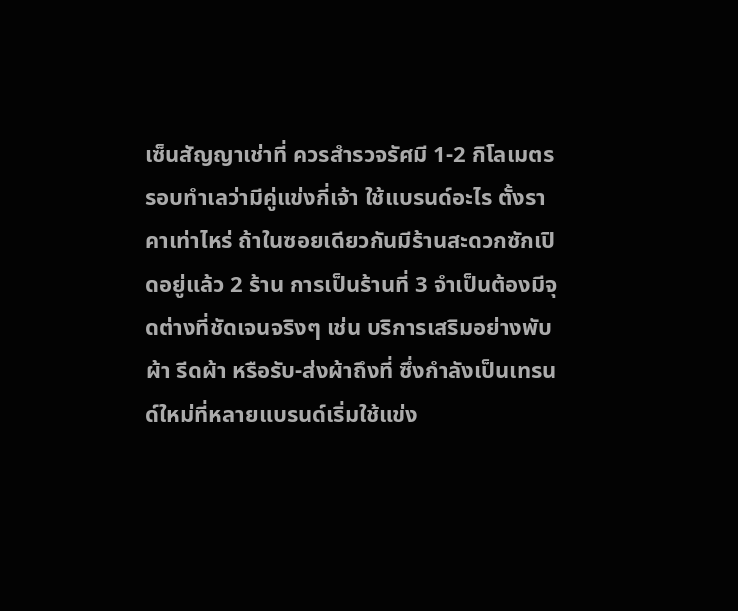เซ็นสัญญาเช่าที่ ควรสำรวจรัศมี 1-2 กิโลเมตรรอบทำเลว่ามีคู่แข่งกี่เจ้า ใช้แบรนด์อะไร ตั้งราคาเท่าไหร่ ถ้าในซอยเดียวกันมีร้านสะดวกซักเปิดอยู่แล้ว 2 ร้าน การเป็นร้านที่ 3 จำเป็นต้องมีจุดต่างที่ชัดเจนจริงๆ เช่น บริการเสริมอย่างพับผ้า รีดผ้า หรือรับ-ส่งผ้าถึงที่ ซึ่งกำลังเป็นเทรนด์ใหม่ที่หลายแบรนด์เริ่มใช้แข่ง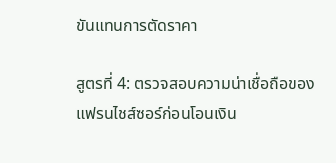ขันแทนการตัดราคา

สูตรที่ 4: ตรวจสอบความน่าเชื่อถือของแฟรนไชส์ซอร์ก่อนโอนเงิน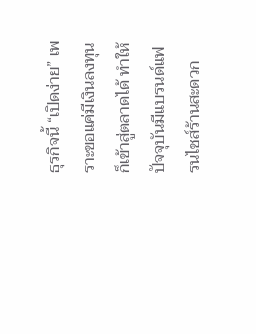ธุรกิจนี้ “เปิดง่าย” เพราะขอแค่มีเงินลงทุนก็เข้าสู่ตลาดได้ ทำให้ปัจจุบันมีแบรนด์แฟรนไชส์ร้านสะดวก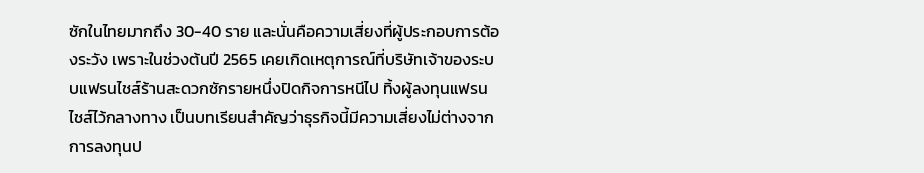ซักในไทยมากถึง 30-40 ราย และนั่นคือความเสี่ยงที่ผู้ประกอบการต้องระวัง เพราะในช่วงต้นปี 2565 เคยเกิดเหตุการณ์ที่บริษัทเจ้าของระบบแฟรนไชส์ร้านสะดวกซักรายหนึ่งปิดกิจการหนีไป ทิ้งผู้ลงทุนแฟรนไชส์ไว้กลางทาง เป็นบทเรียนสำคัญว่าธุรกิจนี้มีความเสี่ยงไม่ต่างจากการลงทุนป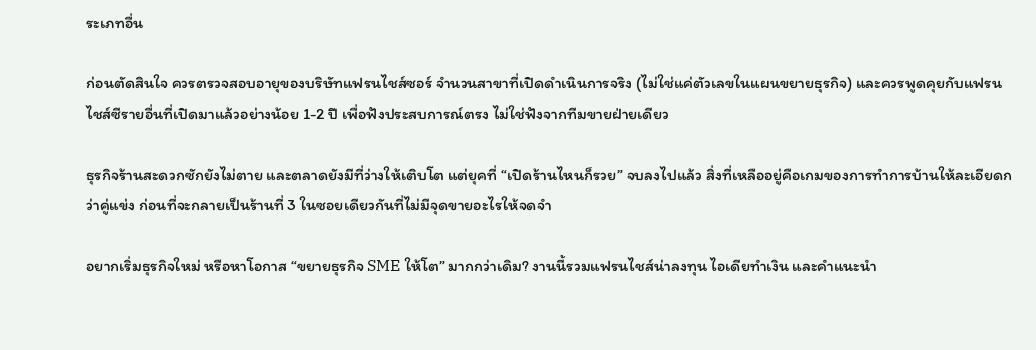ระเภทอื่น

ก่อนตัดสินใจ ควรตรวจสอบอายุของบริษัทแฟรนไชส์ซอร์ จำนวนสาขาที่เปิดดำเนินการจริง (ไม่ใช่แค่ตัวเลขในแผนขยายธุรกิจ) และควรพูดคุยกับแฟรนไชส์ซีรายอื่นที่เปิดมาแล้วอย่างน้อย 1-2 ปี เพื่อฟังประสบการณ์ตรง ไม่ใช่ฟังจากทีมขายฝ่ายเดียว

ธุรกิจร้านสะดวกซักยังไม่ตาย และตลาดยังมีที่ว่างให้เติบโต แต่ยุคที่ “เปิดร้านไหนก็รวย” จบลงไปแล้ว สิ่งที่เหลืออยู่คือเกมของการทำการบ้านให้ละเอียดกว่าคู่แข่ง ก่อนที่จะกลายเป็นร้านที่ 3 ในซอยเดียวกันที่ไม่มีจุดขายอะไรให้จดจำ

อยากเริ่มธุรกิจใหม่ หรือหาโอกาส “ขยายธุรกิจ SME ให้โต” มากกว่าเดิม? งานนี้รวมแฟรนไชส์น่าลงทุน ไอเดียทำเงิน และคำแนะนำ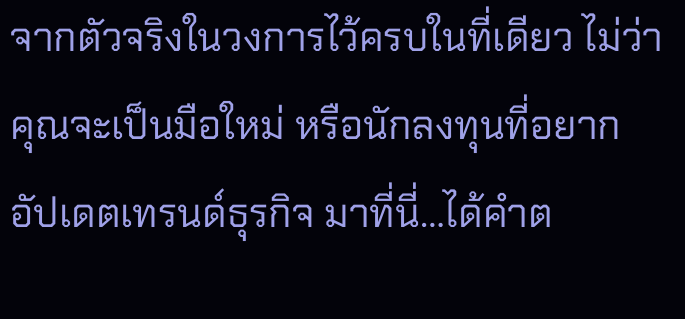จากตัวจริงในวงการไว้ครบในที่เดียว ไม่ว่าคุณจะเป็นมือใหม่ หรือนักลงทุนที่อยากอัปเดตเทรนด์ธุรกิจ มาที่นี่…ได้คำต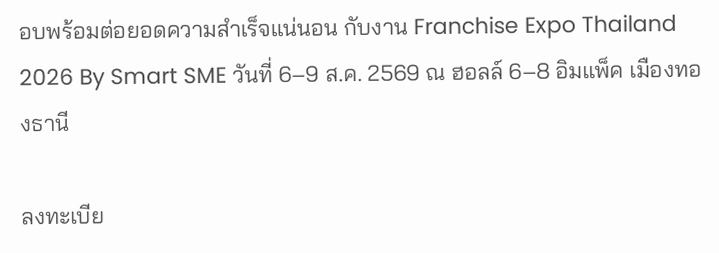อบพร้อมต่อยอดความสำเร็จแน่นอน กับงาน Franchise Expo Thailand 2026 By Smart SME วันที่ 6–9 ส.ค. 2569 ณ ฮอลล์ 6–8 อิมแพ็ค เมืองทองธานี

ลงทะเบีย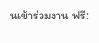นเข้าร่วมงาน ฟรี: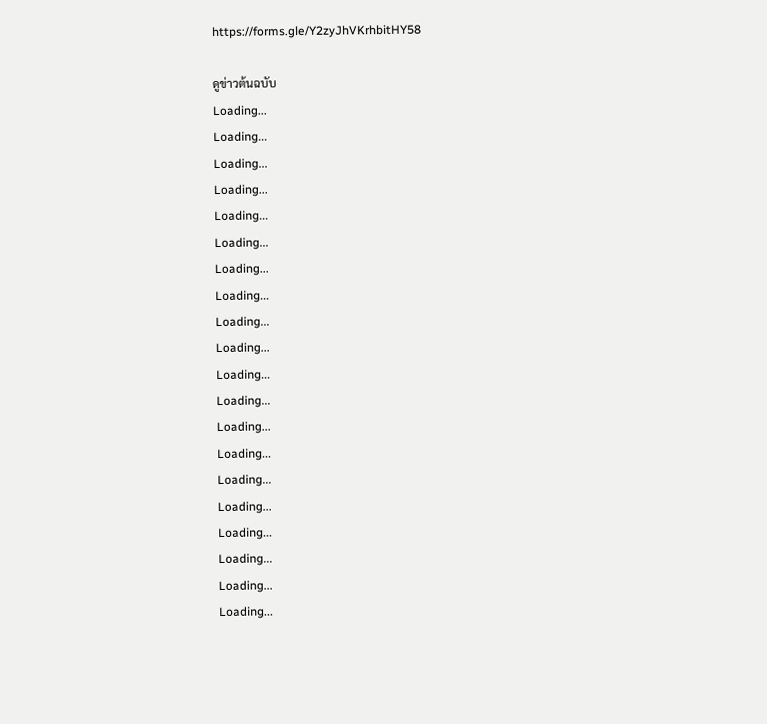https://forms.gle/Y2zyJhVKrhbitHY58

ดูข่าวต้นฉบับ
Loading...
Loading...
Loading...
Loading...
Loading...
Loading...
Loading...
Loading...
Loading...
Loading...
Loading...
Loading...
Loading...
Loading...
Loading...
Loading...
Loading...
Loading...
Loading...
Loading...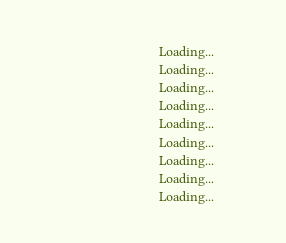Loading...
Loading...
Loading...
Loading...
Loading...
Loading...
Loading...
Loading...
Loading...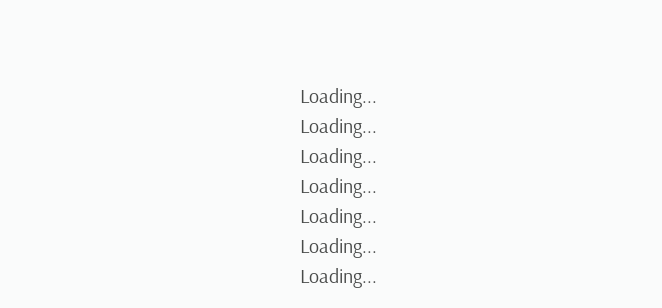Loading...
Loading...
Loading...
Loading...
Loading...
Loading...
Loading...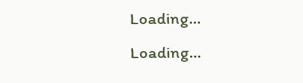Loading...
Loading...